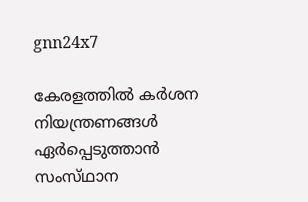gnn24x7

കേരളത്തില്‍ കര്‍ശന നിയന്ത്രണങ്ങള്‍ ഏര്‍പ്പെടുത്താന്‍ സംസ്‌ഥാന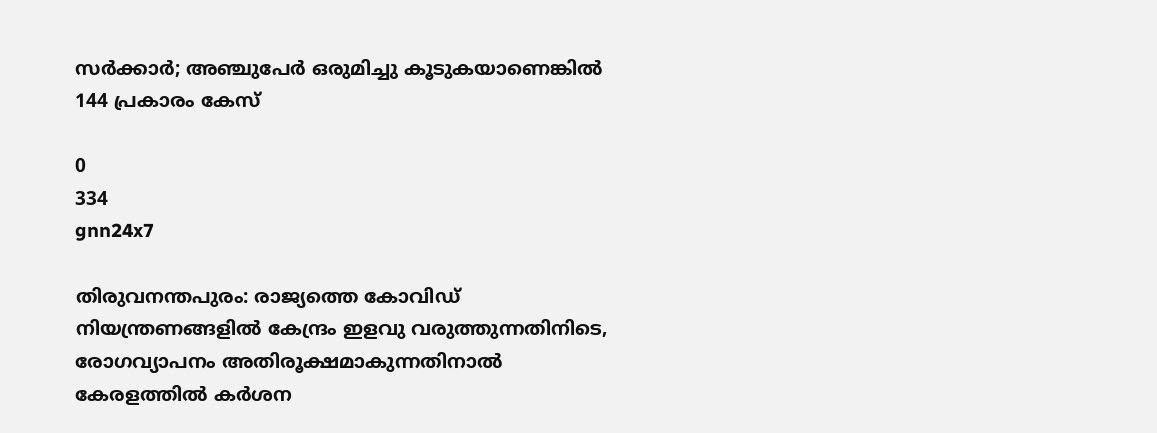സര്‍ക്കാര്‍; അഞ്ചുപേര്‍ ഒരുമിച്ചു കൂടുകയാണെങ്കില്‍ 144 പ്രകാരം കേസ്

0
334
gnn24x7

തിരുവനന്തപുരം: രാജ്യത്തെ കോവിഡ്‌ നിയന്ത്രണങ്ങളില്‍ കേന്ദ്രം ഇളവു വരുത്തുന്നതിനിടെ, രോഗവ്യാപനം അതിരൂക്ഷമാകുന്നതിനാല്‍ കേരളത്തില്‍ കര്‍ശന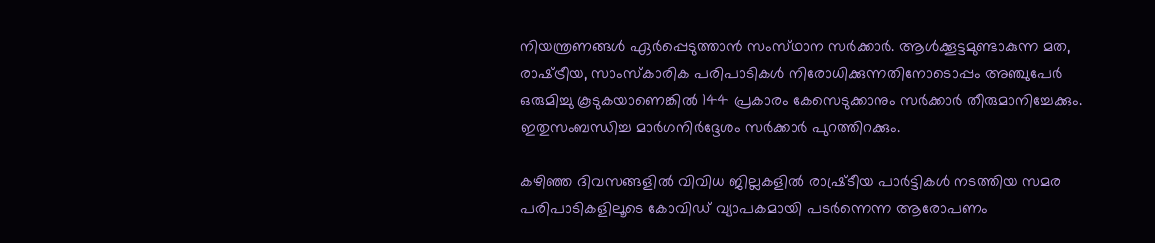നിയന്ത്രണങ്ങള്‍ ഏര്‍പ്പെടുത്താന്‍ സംസ്‌ഥാന സര്‍ക്കാര്‍. ആള്‍ക്കൂട്ടമുണ്ടാകുന്ന മത, രാഷ്‌ട്രീയ, സാംസ്‌കാരിക പരിപാടികള്‍ നിരോധിക്കുന്നതിനോടൊപ്പം അഞ്ചുപേര്‍ ഒരുമിച്ചു കൂടുകയാണെങ്കില്‍ 144 പ്രകാരം കേസെടുക്കാനും സര്‍ക്കാര്‍ തീരുമാനിച്ചേക്കും. ഇതുസംബന്ധിച്ച മാര്‍ഗനിര്‍ദ്ദേശം സര്‍ക്കാര്‍ പുറത്തിറക്കും.

കഴിഞ്ഞ ദിവസങ്ങളില്‍ വിവിധ ജില്ലകളില്‍ രാഷ്ര്‌ടീയ പാര്‍ട്ടികള്‍ നടത്തിയ സമര പരിപാടികളിലൂടെ കോവിഡ്‌ വ്യാപകമായി പടര്‍ന്നെന്ന ആരോപണം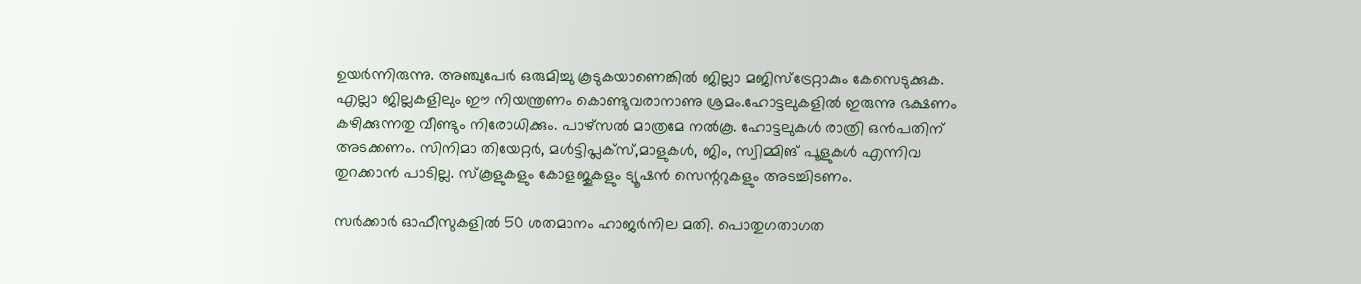ഉയര്‍ന്നിരുന്നു. അഞ്ചുപേര്‍ ഒരുമിച്ചു കൂടുകയാണെങ്കില്‍ ജില്ലാ മജിസ്‌ട്രേറ്റാകും കേസെടുക്കുക. എല്ലാ ജില്ലകളിലും ഈ നിയന്ത്രണം കൊണ്ടുവരാനാണു ശ്രമം.ഹോട്ടലുകളില്‍ ഇരുന്നു ഭക്ഷണം കഴിക്കുന്നതു വീണ്ടും നിരോധിക്കും. പാഴ്‌സല്‍ മാത്രമേ നല്‍കൂ. ഹോട്ടലുകള്‍ രാത്രി ഒന്‍പതിന്‌ അടക്കണം. സിനിമാ തിയേറ്റര്‍, മള്‍ട്ടിപ്ലക്‌സ്‌,മാളുകള്‍, ജിം, സ്വിമ്മിങ്‌ പൂളുകള്‍ എന്നിവ തുറക്കാന്‍ പാടില്ല. സ്‌കൂളുകളും കോളജുകളും ട്യൂഷന്‍ സെന്ററുകളും അടച്ചിടണം.

സര്‍ക്കാര്‍ ഓഫീസുകളില്‍ 50 ശതമാനം ഹാജര്‍നില മതി. പൊതുഗതാഗത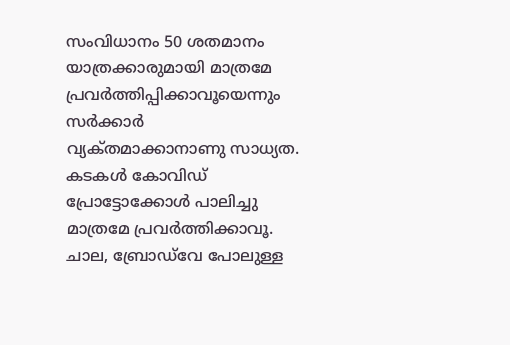സംവിധാനം 50 ശതമാനം യാത്രക്കാരുമായി മാത്രമേ പ്രവര്‍ത്തിപ്പിക്കാവൂയെന്നും സര്‍ക്കാര്‍ വ്യക്‌തമാക്കാനാണു സാധ്യത. കടകള്‍ കോവിഡ്‌ പ്രോട്ടോക്കോള്‍ പാലിച്ചു മാത്രമേ പ്രവര്‍ത്തിക്കാവൂ. ചാല, ബ്രോഡ്‌വേ പോലുള്ള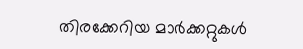തിരക്കേറിയ മാര്‍ക്കറ്റുകള്‍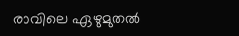രാവിലെ ഏഴുമുതല്‍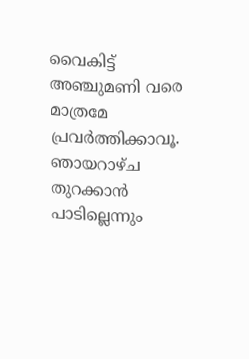വൈകിട്ട്‌ അഞ്ചുമണി വരെ മാത്രമേ പ്രവര്‍ത്തിക്കാവൂ. ഞായറാഴ്‌ച തുറക്കാന്‍ പാടില്ലെന്നും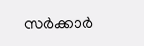സര്‍ക്കാര്‍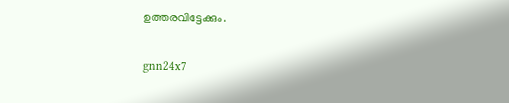ഉത്തരവിട്ടേക്കും.

gnn24x7